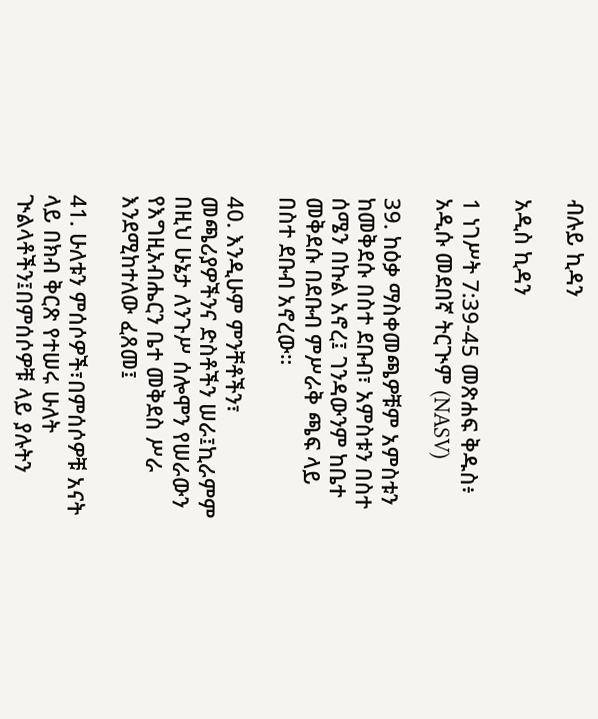ብሉይ ኪዳን

አዲስ ኪዳን

1 ነገሥት 7:39-45 መጽሐፍ ቅዱስ፥ አዲሱ መደበኛ ትርጒም (NASV)

39. ከዕቃ ማስቀመጫዎቹም አምስቱን ከመቅደሱ በስተ ደቡብ፣ አምስቱን በስተ ሰሜን በኩል አኖረ፤ ገንዳውንም ከቤተ መቅደሱ በደቡብ ምሥራቅ ጫፍ ላይ በስተ ደቡብ አኖረው።

40. እንዲሁም ምንቸቶችን፣ መጫሪያዎችንና ድስቶችን ሠራ፤ኪራምም በዚህ ሁኔታ ለንጉሥ ሰሎሞን የሠራውን የእግዚአብሔርን ቤተ መቅደስ ሥራ እንደሚከተለው ፈጸመ፤

41. ሁለቱን ምሰሶዎች፣በምሰሶዎቹ አናት ላይ በክብ ቅርጽ የተሠሩ ሁለት ጒልላቶችን፤በምሰሶዎቹ ላይ ያሉትን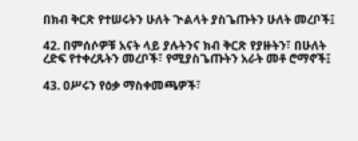በክብ ቅርጽ የተሠሩትን ሁለት ጒልላት ያስጌጡትን ሁለት መረቦች፤

42. በምሰሶዎቹ አናት ላይ ያሉትንና ክብ ቅርጽ የያዙትን፣ በሁለት ረድፍ የተቀረጹትን መረቦች፣ የሚያስጌጡትን አራት መቶ ሮማኖች፤

43. ዐሥሩን የዕቃ ማስቀመጫዎች፣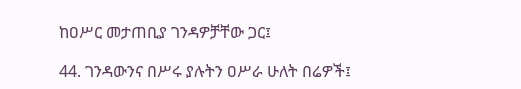ከዐሥር መታጠቢያ ገንዳዎቻቸው ጋር፤

44. ገንዳውንና በሥሩ ያሉትን ዐሥራ ሁለት በሬዎች፤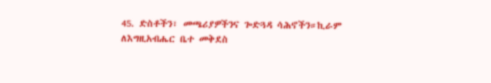45. ድስቶችን፣ መጫሪያዎችንና ጐድጓዳ ሳሕኖችን።ኪራም ለእግዚአብሔር ቤተ መቅደስ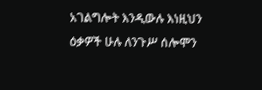አገልግሎት እንዲውሉ እነዚህን ዕቃዎች ሁሉ ለንጉሥ ሰሎሞን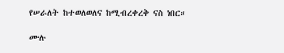የሠራለት ከተወለወለና ከሚብረቀረቅ ናስ ነበር።

ሙሉ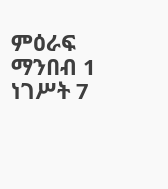ምዕራፍ ማንበብ 1 ነገሥት 7